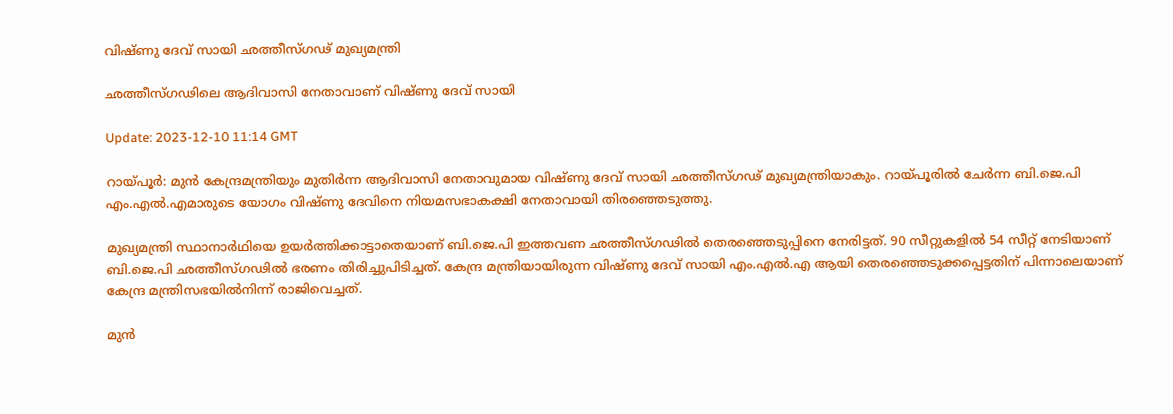വിഷ്ണു ദേവ് സായി ഛത്തീസ്ഗഢ് മുഖ്യമന്ത്രി

ഛത്തീസ്ഗഢിലെ ആദിവാസി നേതാവാണ് വിഷ്ണു ദേവ് സായി

Update: 2023-12-10 11:14 GMT

റായ്പൂർ: മുൻ കേന്ദ്രമന്ത്രിയും മുതിർന്ന ആദിവാസി നേതാവുമായ വിഷ്ണു ദേവ് സായി ഛത്തീസ്ഗഢ് മുഖ്യമന്ത്രിയാകും. റായ്പൂരിൽ ചേർന്ന ബി.ജെ.പി എം.എൽ.എമാരുടെ യോഗം വിഷ്ണു ദേവിനെ നിയമസഭാകക്ഷി നേതാവായി തിരഞ്ഞെടുത്തു.

മുഖ്യമന്ത്രി സ്ഥാനാർഥിയെ ഉയർത്തിക്കാട്ടാതെയാണ് ബി.ജെ.പി ഇത്തവണ ഛത്തീസ്ഗഢിൽ തെരഞ്ഞെടുപ്പിനെ നേരിട്ടത്. 90 സീറ്റുകളിൽ 54 സീറ്റ് നേടിയാണ് ബി.ജെ.പി ഛത്തീസ്ഗഢിൽ ഭരണം തിരിച്ചുപിടിച്ചത്. കേന്ദ്ര മന്ത്രിയായിരുന്ന വിഷ്ണു ദേവ് സായി എം.എൽ.എ ആയി തെരഞ്ഞെടുക്കപ്പെട്ടതിന് പിന്നാലെയാണ് കേന്ദ്ര മന്ത്രിസഭയിൽനിന്ന് രാജിവെച്ചത്.

മുൻ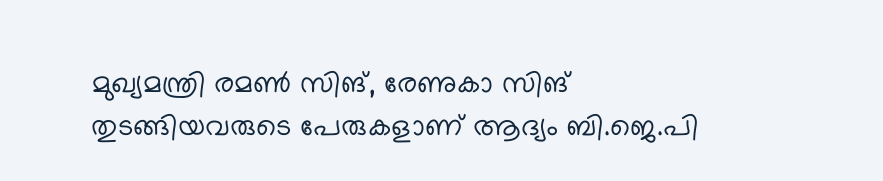മുഖ്യമന്ത്രി രമൺ സിങ്, രേണുകാ സിങ് തുടങ്ങിയവരുടെ പേരുകളാണ് ആദ്യം ബി.ജെ.പി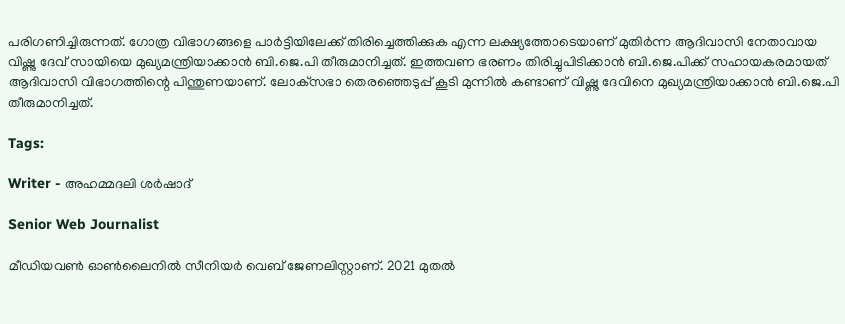പരിഗണിച്ചിരുന്നത്. ഗോത്ര വിഭാഗങ്ങളെ പാർട്ടിയിലേക്ക് തിരിച്ചെത്തിക്കുക എന്ന ലക്ഷ്യത്തോടെയാണ് മുതിർന്ന ആദിവാസി നേതാവായ വിഷ്ണു ദേവ് സായിയെ മുഖ്യമന്ത്രിയാക്കാൻ ബി.ജെ.പി തീരുമാനിച്ചത്. ഇത്തവണ ഭരണം തിരിച്ചുപിടിക്കാൻ ബി.ജെ.പിക്ക് സഹായകരമായത് ആദിവാസി വിഭാഗത്തിന്റെ പിന്തുണയാണ്. ലോക്‌സഭാ തെരഞ്ഞെടുപ്പ് കൂടി മുന്നിൽ കണ്ടാണ് വിഷ്ണു ദേവിനെ മുഖ്യമന്ത്രിയാക്കാൻ ബി.ജെ.പി തീരുമാനിച്ചത്.

Tags:

Writer - അഹമ്മദലി ശര്‍ഷാദ്

Senior Web Journalist

മീഡിയവൺ ഓൺലൈനിൽ സീനിയർ വെബ് ജേണലിസ്റ്റാണ്. 2021 മുതൽ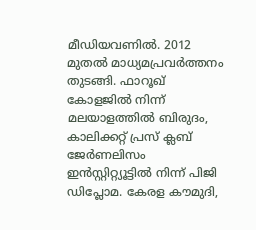മീഡിയവണിൽ. 2012 മുതൽ മാധ്യമപ്രവർത്തനം തുടങ്ങി. ഫാറൂഖ് കോളജിൽ നിന്ന് മലയാളത്തിൽ ബിരുദം, കാലിക്കറ്റ് പ്രസ് ക്ലബ് ജേർണലിസം ഇൻസ്റ്റിറ്റ്യൂട്ടിൽ നിന്ന് പിജി ഡിപ്ലോമ. കേരള കൗമുദി,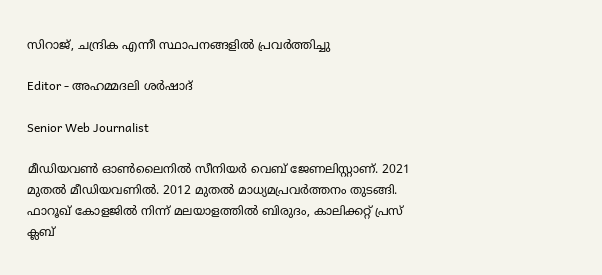സിറാജ്, ചന്ദ്രിക എന്നീ സ്ഥാപനങ്ങളിൽ പ്രവർത്തിച്ചു

Editor - അഹമ്മദലി ശര്‍ഷാദ്

Senior Web Journalist

മീഡിയവൺ ഓൺലൈനിൽ സീനിയർ വെബ് ജേണലിസ്റ്റാണ്. 2021 മുതൽ മീഡിയവണിൽ. 2012 മുതൽ മാധ്യമപ്രവർത്തനം തുടങ്ങി. ഫാറൂഖ് കോളജിൽ നിന്ന് മലയാളത്തിൽ ബിരുദം, കാലിക്കറ്റ് പ്രസ് ക്ലബ്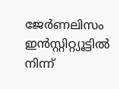ജേർണലിസം ഇൻസ്റ്റിറ്റ്യൂട്ടിൽ നിന്ന്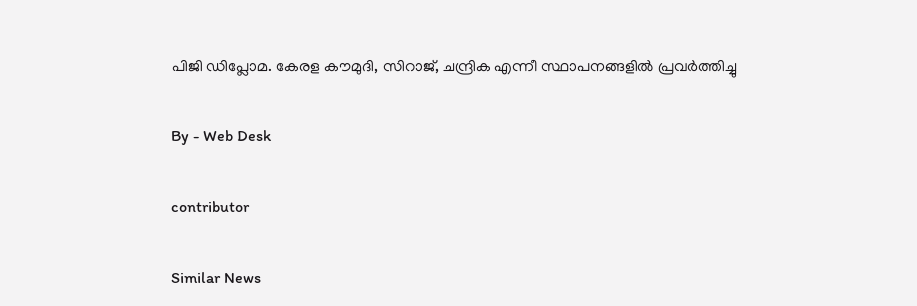പിജി ഡിപ്ലോമ. കേരള കൗമുദി, സിറാജ്, ചന്ദ്രിക എന്നീ സ്ഥാപനങ്ങളിൽ പ്രവർത്തിച്ചു

By - Web Desk

contributor

Similar News